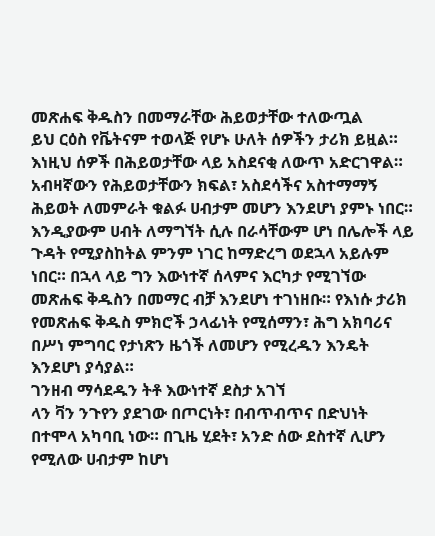መጽሐፍ ቅዱስን በመማራቸው ሕይወታቸው ተለውጧል
ይህ ርዕስ የቬትናም ተወላጅ የሆኑ ሁለት ሰዎችን ታሪክ ይዟል። እነዚህ ሰዎች በሕይወታቸው ላይ አስደናቂ ለውጥ አድርገዋል። አብዛኛውን የሕይወታቸውን ክፍል፣ አስደሳችና አስተማማኝ ሕይወት ለመምራት ቁልፉ ሀብታም መሆን እንደሆነ ያምኑ ነበር። እንዲያውም ሀብት ለማግኘት ሲሉ በራሳቸውም ሆነ በሌሎች ላይ ጉዳት የሚያስከትል ምንም ነገር ከማድረግ ወደኋላ አይሉም ነበር። በኋላ ላይ ግን እውነተኛ ሰላምና እርካታ የሚገኘው መጽሐፍ ቅዱስን በመማር ብቻ እንደሆነ ተገነዘቡ። የእነሱ ታሪክ የመጽሐፍ ቅዱስ ምክሮች ኃላፊነት የሚሰማን፣ ሕግ አክባሪና በሥነ ምግባር የታነጽን ዜጎች ለመሆን የሚረዱን እንዴት እንደሆነ ያሳያል።
ገንዘብ ማሳደዱን ትቶ እውነተኛ ደስታ አገኘ
ላን ቫን ንጉየን ያደገው በጦርነት፣ በብጥብጥና በድህነት በተሞላ አካባቢ ነው። በጊዜ ሂደት፣ አንድ ሰው ደስተኛ ሊሆን የሚለው ሀብታም ከሆነ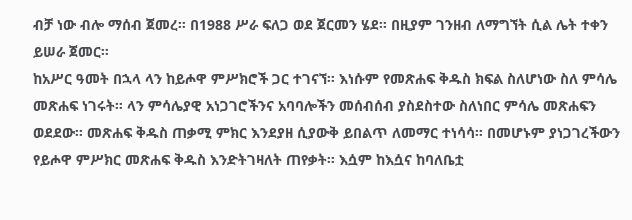ብቻ ነው ብሎ ማሰብ ጀመረ። በ1988 ሥራ ፍለጋ ወደ ጀርመን ሄደ። በዚያም ገንዘብ ለማግኘት ሲል ሌት ተቀን ይሠራ ጀመር።
ከአሥር ዓመት በኋላ ላን ከይሖዋ ምሥክሮች ጋር ተገናኘ። እነሱም የመጽሐፍ ቅዱስ ክፍል ስለሆነው ስለ ምሳሌ መጽሐፍ ነገሩት። ላን ምሳሌያዊ አነጋገሮችንና አባባሎችን መሰብሰብ ያስደስተው ስለነበር ምሳሌ መጽሐፍን ወደደው። መጽሐፍ ቅዱስ ጠቃሚ ምክር እንደያዘ ሲያውቅ ይበልጥ ለመማር ተነሳሳ። በመሆኑም ያነጋገረችውን የይሖዋ ምሥክር መጽሐፍ ቅዱስ እንድትገዛለት ጠየቃት። እሷም ከእሷና ከባለቤቷ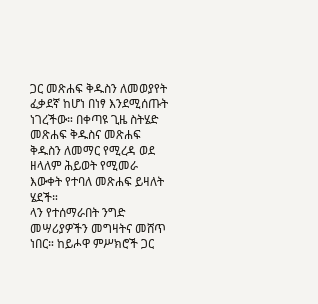ጋር መጽሐፍ ቅዱስን ለመወያየት ፈቃደኛ ከሆነ በነፃ እንደሚሰጡት ነገረችው። በቀጣዩ ጊዜ ስትሄድ መጽሐፍ ቅዱስና መጽሐፍ ቅዱስን ለመማር የሚረዳ ወደ ዘላለም ሕይወት የሚመራ እውቀት የተባለ መጽሐፍ ይዛለት ሄደች።
ላን የተሰማራበት ንግድ መሣሪያዎችን መግዛትና መሸጥ ነበር። ከይሖዋ ምሥክሮች ጋር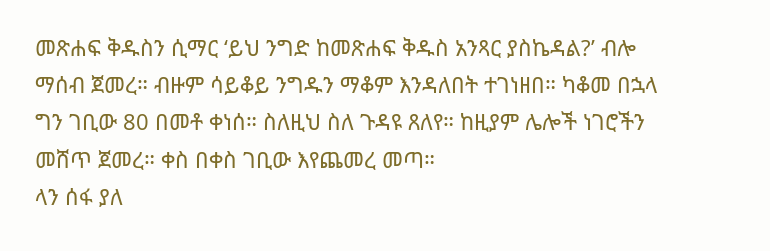መጽሐፍ ቅዱስን ሲማር ‘ይህ ንግድ ከመጽሐፍ ቅዱስ አንጻር ያስኬዳል?’ ብሎ ማሰብ ጀመረ። ብዙም ሳይቆይ ንግዱን ማቆም እንዳለበት ተገነዘበ። ካቆመ በኋላ ግን ገቢው 80 በመቶ ቀነሰ። ስለዚህ ስለ ጉዳዩ ጸለየ። ከዚያም ሌሎች ነገሮችን መሸጥ ጀመረ። ቀስ በቀስ ገቢው እየጨመረ መጣ።
ላን ሰፋ ያለ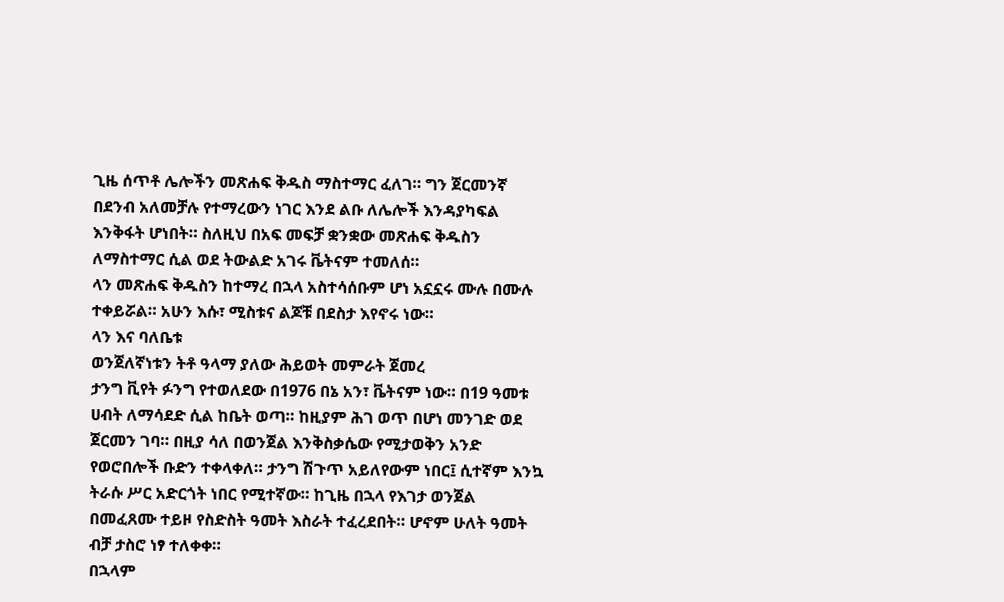ጊዜ ሰጥቶ ሌሎችን መጽሐፍ ቅዱስ ማስተማር ፈለገ። ግን ጀርመንኛ በደንብ አለመቻሉ የተማረውን ነገር እንደ ልቡ ለሌሎች እንዳያካፍል እንቅፋት ሆነበት። ስለዚህ በአፍ መፍቻ ቋንቋው መጽሐፍ ቅዱስን ለማስተማር ሲል ወደ ትውልድ አገሩ ቬትናም ተመለሰ።
ላን መጽሐፍ ቅዱስን ከተማረ በኋላ አስተሳሰቡም ሆነ አኗኗሩ ሙሉ በሙሉ ተቀይሯል። አሁን እሱ፣ ሚስቱና ልጆቹ በደስታ እየኖሩ ነው።
ላን እና ባለቤቱ
ወንጀለኛነቱን ትቶ ዓላማ ያለው ሕይወት መምራት ጀመረ
ታንግ ቪየት ፉንግ የተወለደው በ1976 በኔ አን፣ ቬትናም ነው። በ19 ዓመቱ ሀብት ለማሳደድ ሲል ከቤት ወጣ። ከዚያም ሕገ ወጥ በሆነ መንገድ ወደ ጀርመን ገባ። በዚያ ሳለ በወንጀል እንቅስቃሴው የሚታወቅን አንድ የወሮበሎች ቡድን ተቀላቀለ። ታንግ ሽጉጥ አይለየውም ነበር፤ ሲተኛም እንኳ ትራሱ ሥር አድርጎት ነበር የሚተኛው። ከጊዜ በኋላ የእገታ ወንጀል በመፈጸሙ ተይዞ የስድስት ዓመት እስራት ተፈረደበት። ሆኖም ሁለት ዓመት ብቻ ታስሮ ነፃ ተለቀቀ።
በኋላም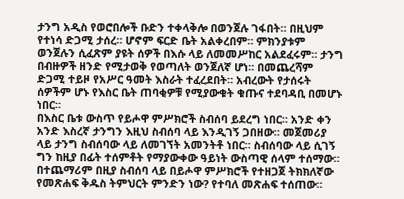ታንግ አዲስ የወሮበሎች ቡድን ተቀላቅሎ በወንጀሉ ገፋበት። በዚህም የተነሳ ድጋሚ ታሰረ። ሆኖም ፍርድ ቤት አልቀረበም። ምክንያቱም ወንጀሉን ሲፈጽም ያዩት ሰዎች በእሱ ላይ ለመመሥከር አልደፈሩም። ታንግ በብዙዎች ዘንድ የሚታወቅ የወጣለት ወንጀለኛ ሆነ። በመጨረሻም ድጋሚ ተይዞ የአሥር ዓመት እስራት ተፈረደበት። አብረውት የታሰሩት ሰዎችም ሆኑ የእስር ቤት ጠባቂዎቹ የሚያውቁት ቁጡና ተደባዳቢ በመሆኑ ነበር።
በእስር ቤቱ ውስጥ የይሖዋ ምሥክሮች ስብሰባ ይደረግ ነበር። አንድ ቀን አንድ እስረኛ ታንግን እዚህ ስብሰባ ላይ እንዲገኝ ጋበዘው። መጀመሪያ ላይ ታንግ ስብሰባው ላይ ለመገኘት አመንትቶ ነበር። ስብሰባው ላይ ሲገኝ ግን ከዚያ በፊት ተሰምቶት የማያውቀው ዓይነት ውስጣዊ ሰላም ተሰማው። በተጨማሪም በዚያ ስብሰባ ላይ በይሖዋ ምሥክሮች የተዘጋጀ ትክክለኛው የመጽሐፍ ቅዱስ ትምህርት ምንድን ነው? የተባለ መጽሐፍ ተሰጠው።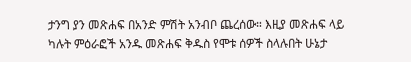ታንግ ያን መጽሐፍ በአንድ ምሽት አንብቦ ጨረሰው። እዚያ መጽሐፍ ላይ ካሉት ምዕራፎች አንዱ መጽሐፍ ቅዱስ የሞቱ ሰዎች ስላሉበት ሁኔታ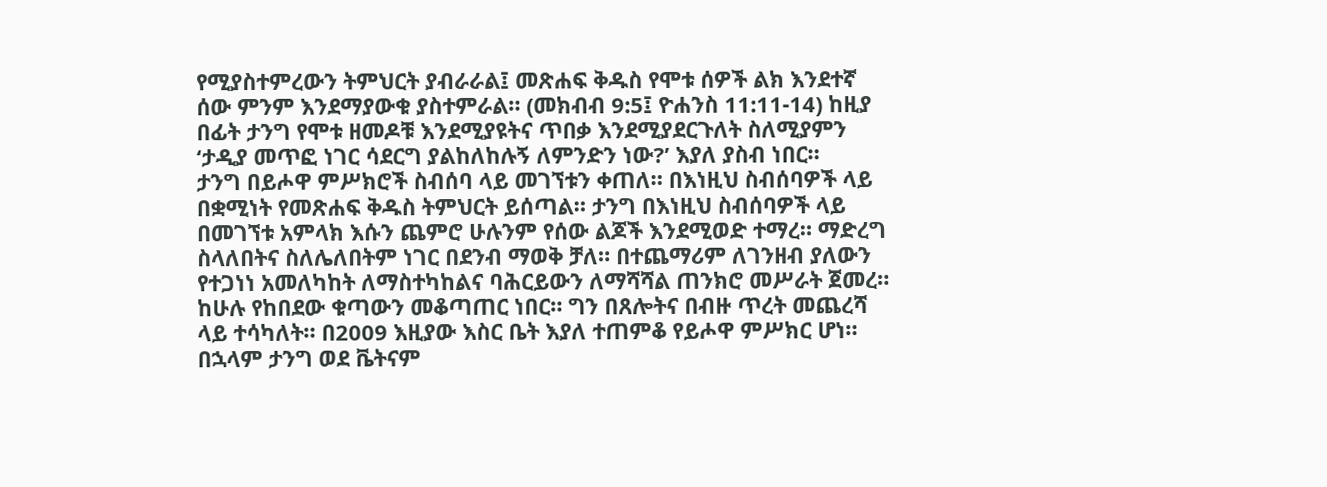የሚያስተምረውን ትምህርት ያብራራል፤ መጽሐፍ ቅዱስ የሞቱ ሰዎች ልክ እንደተኛ ሰው ምንም እንደማያውቁ ያስተምራል። (መክብብ 9:5፤ ዮሐንስ 11:11-14) ከዚያ በፊት ታንግ የሞቱ ዘመዶቹ እንደሚያዩትና ጥበቃ እንደሚያደርጉለት ስለሚያምን ‘ታዲያ መጥፎ ነገር ሳደርግ ያልከለከሉኝ ለምንድን ነው?’ እያለ ያስብ ነበር።
ታንግ በይሖዋ ምሥክሮች ስብሰባ ላይ መገኘቱን ቀጠለ። በእነዚህ ስብሰባዎች ላይ በቋሚነት የመጽሐፍ ቅዱስ ትምህርት ይሰጣል። ታንግ በእነዚህ ስብሰባዎች ላይ በመገኘቱ አምላክ እሱን ጨምሮ ሁሉንም የሰው ልጆች እንደሚወድ ተማረ። ማድረግ ስላለበትና ስለሌለበትም ነገር በደንብ ማወቅ ቻለ። በተጨማሪም ለገንዘብ ያለውን የተጋነነ አመለካከት ለማስተካከልና ባሕርይውን ለማሻሻል ጠንክሮ መሥራት ጀመረ። ከሁሉ የከበደው ቁጣውን መቆጣጠር ነበር። ግን በጸሎትና በብዙ ጥረት መጨረሻ ላይ ተሳካለት። በ2009 እዚያው እስር ቤት እያለ ተጠምቆ የይሖዋ ምሥክር ሆነ። በኋላም ታንግ ወደ ቬትናም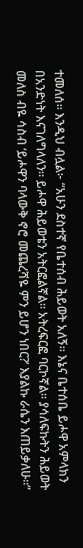ተመለሰ። እንዲህ ብሏል፦ “አሁን ደስተኛ የቤተሰብ ሕይወት አለኝ። እኔና ቤተሰቤ ይሖዋ አምላክን በአንድነት እናገለግላለን። ይሖዋ ሕይወቴን አትርፎልኛል። አትረፍርፎ ባርኮኛል። ያሳለፍኩትን ሕይወት መለስ ብዬ ሳስብ ‘ይሖዋን ባላውቅ ኖሮ መጨረሻዬ ምን ይሆን ነበር?’ እያልኩ ራሴን እጠይቃለሁ።”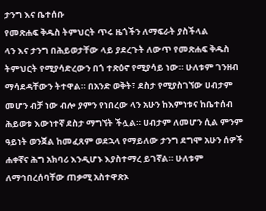ታንግ እና ቤተሰቡ
የመጽሐፍ ቅዱስ ትምህርት ጥሩ ዜጎችን ለማፍራት ያስችላል
ላን እና ታንግ በሕይወታቸው ላይ ያደረጉት ለውጥ የመጽሐፍ ቅዱስ ትምህርት የሚያሳድረውን በጎ ተጽዕኖ የሚያሳይ ነው። ሁለቱም ገንዘብ ማሳደዳቸውን ትተዋል። በአንድ ወቅት፣ ደስታ የሚያስገኘው ሀብታም መሆን ብቻ ነው ብሎ ያምን የነበረው ላን አሁን ከእምነቱና ከቤተሰብ ሕይወቱ እውነተኛ ደስታ ማግኘት ችሏል። ሀብታም ለመሆን ሲል ምንም ዓይነት ወንጀል ከመፈጸም ወደኋላ የማይለው ታንግ ደግሞ አሁን ሰዎች ሐቀኛና ሕግ አክባሪ እንዲሆኑ እያስተማረ ይገኛል። ሁለቱም ለማኅበረሰባቸው ጠቃሚ አስተዋጽኦ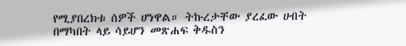የሚያበረክቱ ሰዎች ሆነዋል። ትኩረታቸው ያረፈው ሀብት በማካበት ላይ ሳይሆን መጽሐፍ ቅዱስን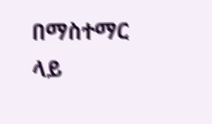በማስተማር ላይ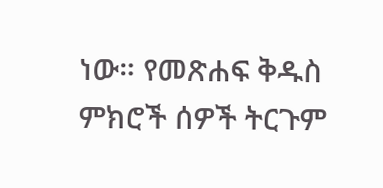ነው። የመጽሐፍ ቅዱስ ምክሮች ሰዎች ትርጉም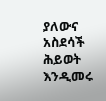ያለውና አስደሳች ሕይወት እንዲመሩ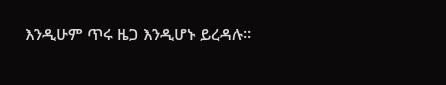እንዲሁም ጥሩ ዜጋ እንዲሆኑ ይረዳሉ።